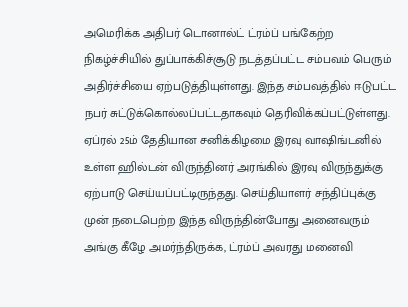அமெரிக்க அதிபர் டொனால்ட் ட்ரம்ப் பங்கேற்ற நிகழ்ச்சியில் துப்பாக்கிச்சூடு நடத்தப்பட்ட சம்பவம் பெரும் அதிர்ச்சியை ஏற்படுத்தியுள்ளது. இந்த சம்பவத்தில் ஈடுபட்ட நபர் சுட்டுக்கொல்லப்பட்டதாகவும் தெரிவிக்கப்பட்டுள்ளது. ஏப்ரல் 25ம் தேதியான சனிக்கிழமை இரவு வாஷிங்டனில் உள்ள ஹில்டன் விருந்தினர் அரங்கில் இரவு விருந்துக்கு ஏற்பாடு செய்யப்பட்டிருந்தது. செய்தியாளர் சந்திப்புக்கு முன் நடைபெற்ற இந்த விருந்தின்போது அனைவரும் அங்கு கீழே அமர்ந்திருக்க, ட்ரம்ப் அவரது மனைவி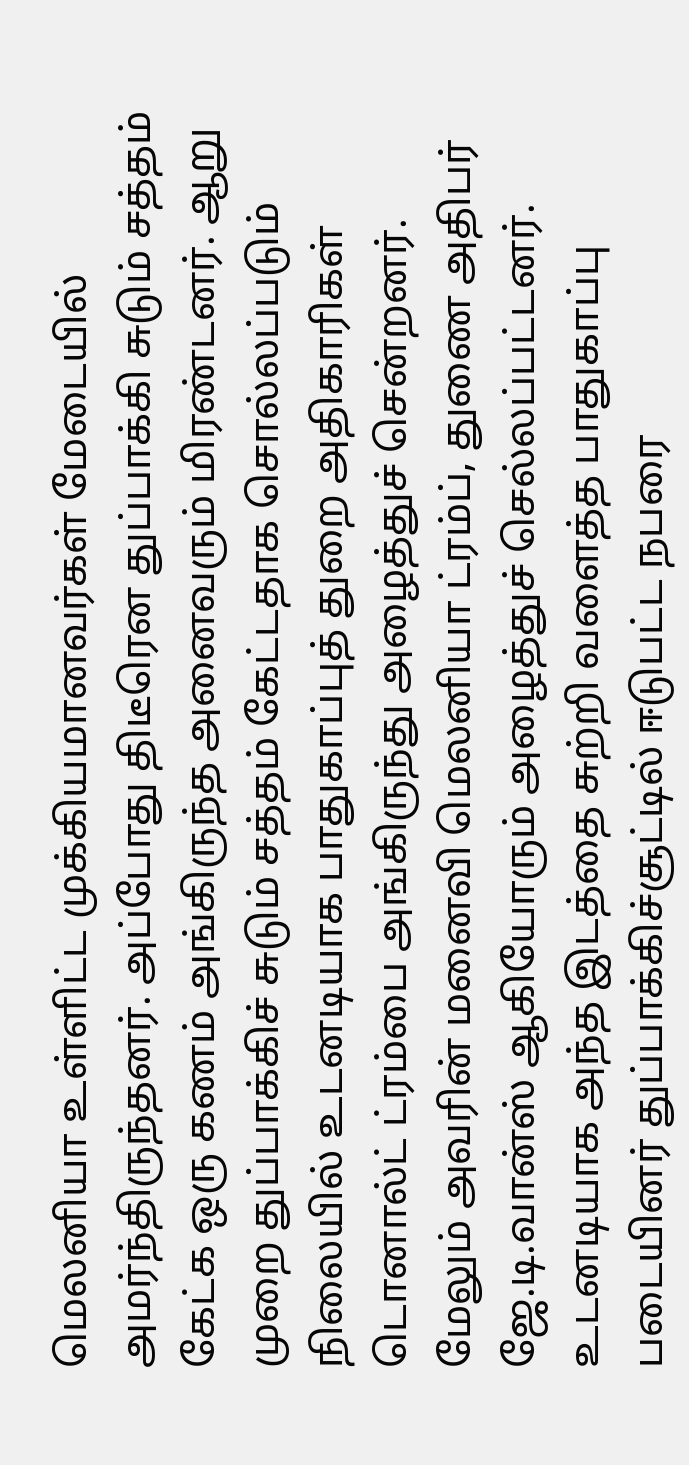மெலனியா உள்ளிட்ட முக்கியமானவர்கள் மேடையில் அமர்ந்திருந்தனர். அப்போது திடீரென துப்பாக்கி சுடும் சத்தம் கேட்க ஒரு கணம் அங்கிருந்த அனைவரும் மிரண்டனர். ஆறு முறை துப்பாக்கிச் சுடும் சத்தம் கேட்டதாக சொல்லப்படும் நிலையில் உடனடியாக பாதுகாப்புத் துறை அதிகாரிகள் டொனால்ட் ட்ரம்பை அங்கிருந்து அழைத்துச் சென்றனர். மேலும் அவரின் மனைவி மெலனியா ட்ரம்ப், துணை அதிபர் ஜே.டி.வான்ஸ் ஆகியோரும் அழைத்துச் செல்லப்பட்டனர். உடனடியாக அந்த இடத்தை சுற்றி வளைத்த பாதுகாப்பு படையினர் துப்பாக்கிச்சூட்டில் ஈடுபட்ட நபரை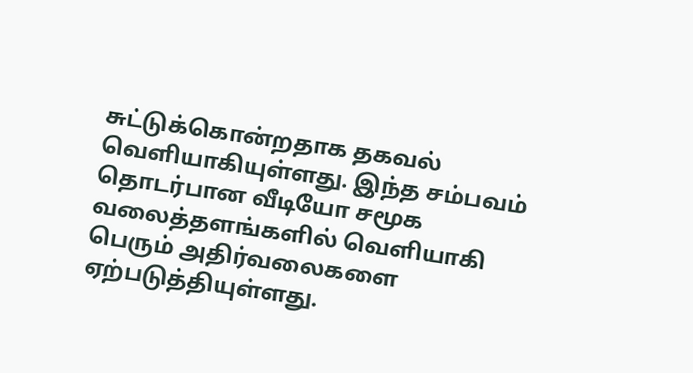சுட்டுக்கொன்றதாக தகவல் வெளியாகியுள்ளது. இந்த சம்பவம் தொடர்பான வீடியோ சமூக வலைத்தளங்களில் வெளியாகி பெரும் அதிர்வலைகளை ஏற்படுத்தியுள்ளது.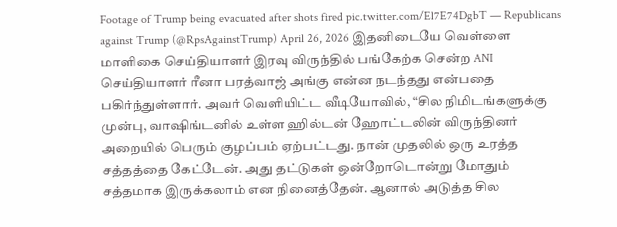Footage of Trump being evacuated after shots fired pic.twitter.com/El7E74DgbT — Republicans against Trump (@RpsAgainstTrump) April 26, 2026 இதனிடையே வெள்ளை மாளிகை செய்தியாளர் இரவு விருந்தில் பங்கேற்க சென்ற ANI செய்தியாளர் ரீனா பரத்வாஜ் அங்கு என்ன நடந்தது என்பதை பகிர்ந்துள்ளார். அவர் வெளியிட்ட வீடியோவில், “சில நிமிடங்களுக்கு முன்பு, வாஷிங்டனில் உள்ள ஹில்டன் ஹோட்டலின் விருந்தினர் அறையில் பெரும் குழப்பம் ஏற்பட்டது. நான் முதலில் ஒரு உரத்த சத்தத்தை கேட்டேன். அது தட்டுகள் ஒன்றோடொன்று மோதும் சத்தமாக இருக்கலாம் என நினைத்தேன். ஆனால் அடுத்த சில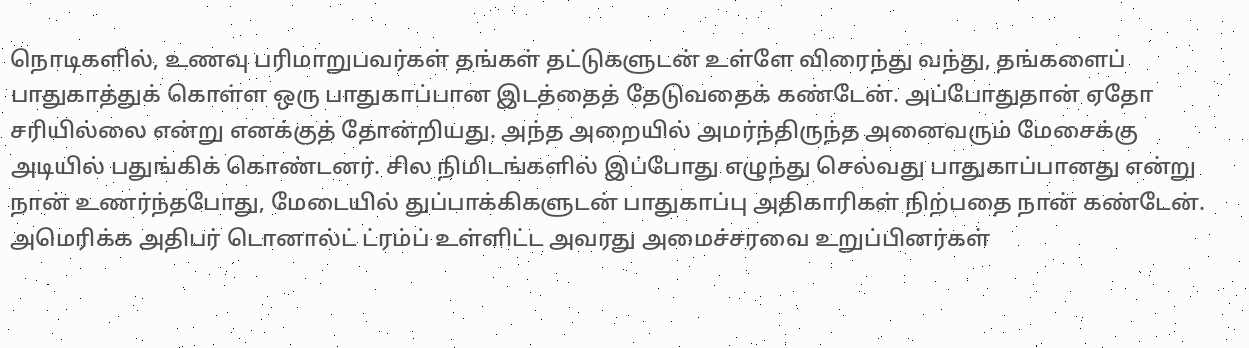நொடிகளில், உணவு பரிமாறுபவர்கள் தங்கள் தட்டுகளுடன் உள்ளே விரைந்து வந்து, தங்களைப் பாதுகாத்துக் கொள்ள ஒரு பாதுகாப்பான இடத்தைத் தேடுவதைக் கண்டேன். அப்போதுதான் ஏதோ சரியில்லை என்று எனக்குத் தோன்றியது. அந்த அறையில் அமர்ந்திருந்த அனைவரும் மேசைக்கு அடியில் பதுங்கிக் கொண்டனர். சில நிமிடங்களில் இப்போது எழுந்து செல்வது பாதுகாப்பானது என்று நான் உணர்ந்தபோது, மேடையில் துப்பாக்கிகளுடன் பாதுகாப்பு அதிகாரிகள் நிற்பதை நான் கண்டேன். அமெரிக்க அதிபர் டொனால்ட் ட்ரம்ப் உள்ளிட்ட அவரது அமைச்சரவை உறுப்பினர்கள்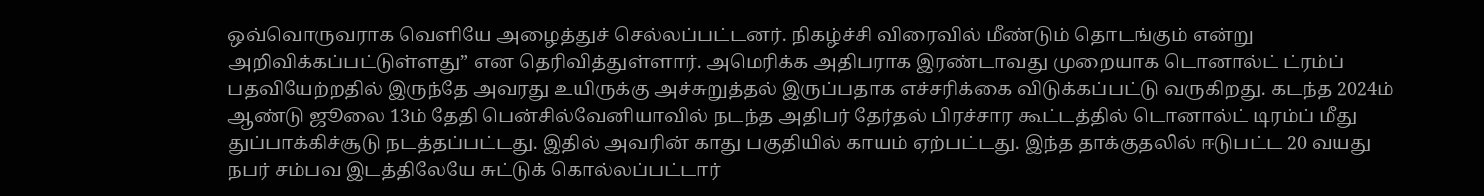ஒவ்வொருவராக வெளியே அழைத்துச் செல்லப்பட்டனர். நிகழ்ச்சி விரைவில் மீண்டும் தொடங்கும் என்று அறிவிக்கப்பட்டுள்ளது” என தெரிவித்துள்ளார். அமெரிக்க அதிபராக இரண்டாவது முறையாக டொனால்ட் ட்ரம்ப் பதவியேற்றதில் இருந்தே அவரது உயிருக்கு அச்சுறுத்தல் இருப்பதாக எச்சரிக்கை விடுக்கப்பட்டு வருகிறது. கடந்த 2024ம் ஆண்டு ஜூலை 13ம் தேதி பென்சில்வேனியாவில் நடந்த அதிபர் தேர்தல் பிரச்சார கூட்டத்தில் டொனால்ட் டிரம்ப் மீது துப்பாக்கிச்சூடு நடத்தப்பட்டது. இதில் அவரின் காது பகுதியில் காயம் ஏற்பட்டது. இந்த தாக்குதலில் ஈடுபட்ட 20 வயது நபர் சம்பவ இடத்திலேயே சுட்டுக் கொல்லப்பட்டார்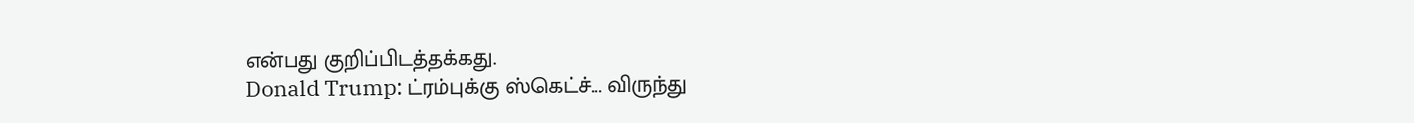என்பது குறிப்பிடத்தக்கது.
Donald Trump: ட்ரம்புக்கு ஸ்கெட்ச்... விருந்து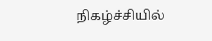நிகழ்ச்சியில்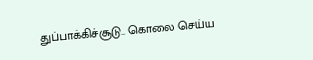துப்பாக்கிச்சூடு.. கொலை செய்ய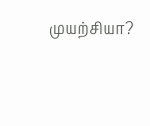முயற்சியா?